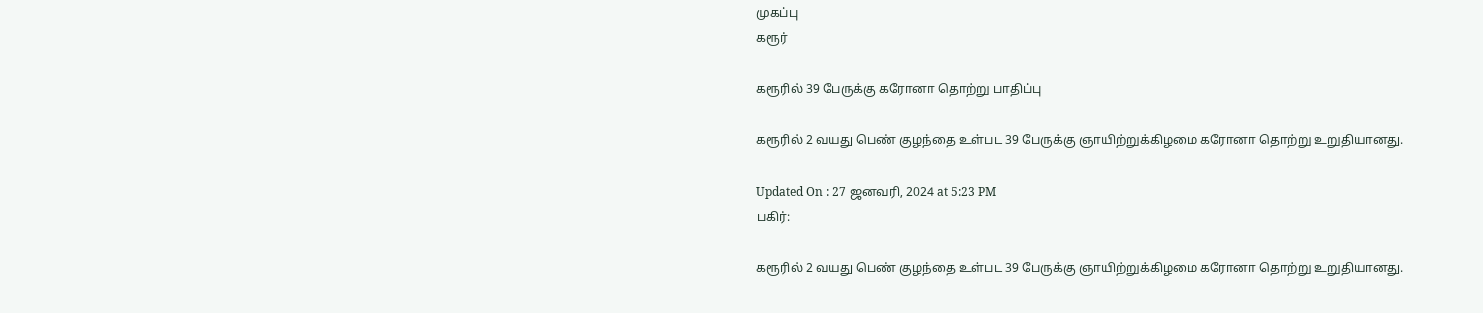முகப்பு
கரூர்

கரூரில் 39 பேருக்கு கரோனா தொற்று பாதிப்பு

கரூரில் 2 வயது பெண் குழந்தை உள்பட 39 பேருக்கு ஞாயிற்றுக்கிழமை கரோனா தொற்று உறுதியானது.

Updated On : 27 ஜனவரி, 2024 at 5:23 PM
பகிர்:

கரூரில் 2 வயது பெண் குழந்தை உள்பட 39 பேருக்கு ஞாயிற்றுக்கிழமை கரோனா தொற்று உறுதியானது.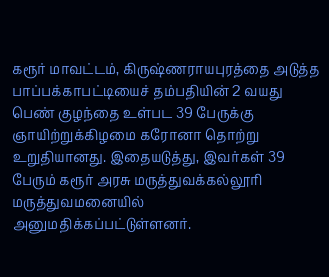கரூர் மாவட்டம், கிருஷ்ணராயபுரத்தை அடுத்த பாப்பக்காபட்டியைச் தம்பதியின் 2 வயது பெண் குழந்தை உள்பட 39 பேருக்கு ஞாயிற்றுக்கிழமை கரோனா தொற்று உறுதியானது. இதையடுத்து, இவர்கள் 39 பேரும் கரூர் அரசு மருத்துவக்கல்லூரி மருத்துவமனையில் அனுமதிக்கப்பட்டுள்ளனர்.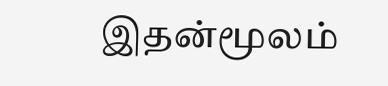இதன்மூலம்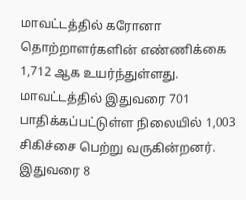மாவட்டத்தில் கரோனா தொற்றாளர்களின் எண்ணிக்கை 1,712 ஆக உயர்ந்துள்ளது. மாவட்டத்தில் இதுவரை 701 பாதிக்கப்பட்டுள்ள நிலையில் 1,003 சிகிச்சை பெற்று வருகின்றனர். இதுவரை 8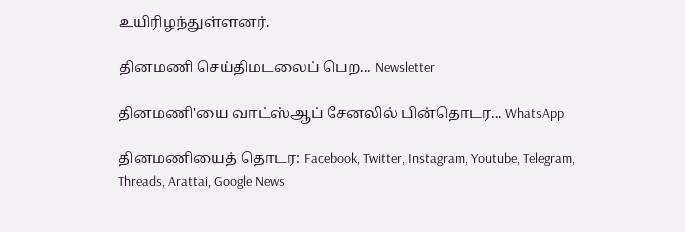உயிரிழந்துள்ளனர்.

தினமணி செய்திமடலைப் பெற... Newsletter

தினமணி'யை வாட்ஸ்ஆப் சேனலில் பின்தொடர... WhatsApp

தினமணியைத் தொடர: Facebook, Twitter, Instagram, Youtube, Telegram, Threads, Arattai, Google News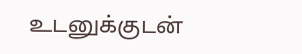உடனுக்குடன்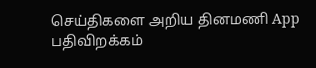செய்திகளை அறிய தினமணி App பதிவிறக்கம்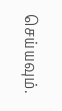செய்யவும்.